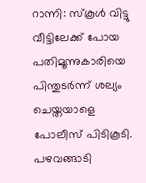റാന്നി: സ്കൂൾ വിട്ടു വീട്ടിലേക്ക് പോയ പതിമൂന്നുകാരിയെ പിന്തുടർന്ന് ശല്യം ചെയ്തയാളെ പോലീസ് പിടികൂടി. പഴവങ്ങാടി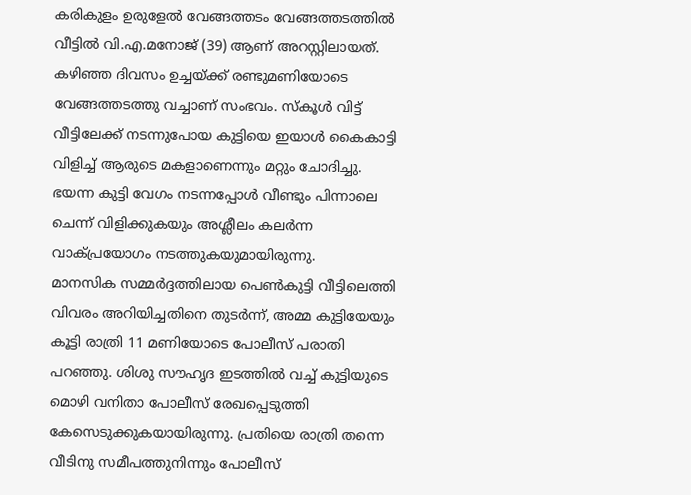കരികുളം ഉരുളേൽ വേങ്ങത്തടം വേങ്ങത്തടത്തിൽ വീട്ടിൽ വി.എ.മനോജ് (39) ആണ് അറസ്റ്റിലായത്. കഴിഞ്ഞ ദിവസം ഉച്ചയ്ക്ക് രണ്ടുമണിയോടെ വേങ്ങത്തടത്തു വച്ചാണ് സംഭവം. സ്കൂൾ വിട്ട് വീട്ടിലേക്ക് നടന്നുപോയ കുട്ടിയെ ഇയാൾ കൈകാട്ടി വിളിച്ച് ആരുടെ മകളാണെന്നും മറ്റും ചോദിച്ചു. ഭയന്ന കുട്ടി വേഗം നടന്നപ്പോൾ വീണ്ടും പിന്നാലെ ചെന്ന് വിളിക്കുകയും അശ്ലീലം കലർന്ന വാക്പ്രയോഗം നടത്തുകയുമായിരുന്നു.
മാനസിക സമ്മർദ്ദത്തിലായ പെൺകുട്ടി വീട്ടിലെത്തി വിവരം അറിയിച്ചതിനെ തുടർന്ന്, അമ്മ കുട്ടിയേയും കൂട്ടി രാത്രി 11 മണിയോടെ പോലീസ് പരാതി പറഞ്ഞു. ശിശു സൗഹൃദ ഇടത്തിൽ വച്ച് കുട്ടിയുടെ മൊഴി വനിതാ പോലീസ് രേഖപ്പെടുത്തി കേസെടുക്കുകയായിരുന്നു. പ്രതിയെ രാത്രി തന്നെ വീടിനു സമീപത്തുനിന്നും പോലീസ്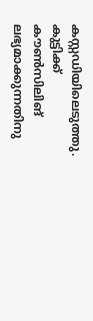കസ്റ്റഡിയിലെടുത്തു. കുട്ടിക്ക് കൗൺസിലിങ് ലഭ്യമാക്കുന്നതിനു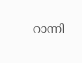റാന്നി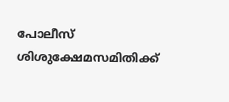പോലീസ് ശിശുക്ഷേമസമിതിക്ക്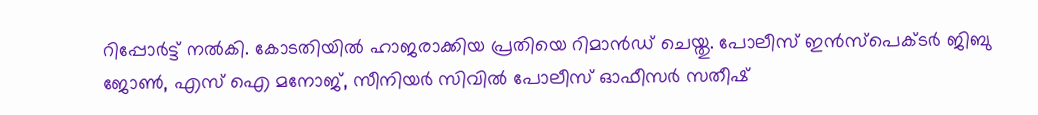റിപ്പോർട്ട് നൽകി. കോടതിയിൽ ഹാജരാക്കിയ പ്രതിയെ റിമാൻഡ് ചെയ്തു. പോലീസ് ഇൻസ്പെക്ടർ ജിബു ജോൺ, എസ് ഐ മനോജ്, സീനിയർ സിവിൽ പോലീസ് ഓഫീസർ സതീഷ്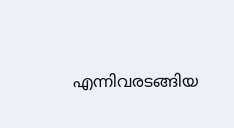എന്നിവരടങ്ങിയ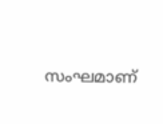സംഘമാണ്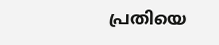പ്രതിയെ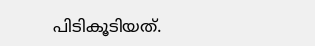പിടികൂടിയത്.